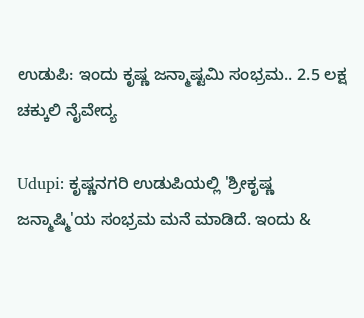ಉಡುಪಿ: ಇಂದು ಕೃಷ್ಣ ಜನ್ಮಾಷ್ಟಮಿ ಸಂಭ್ರಮ.. 2.5 ಲಕ್ಷ ಚಕ್ಕುಲಿ ನೈವೇದ್ಯ

Udupi: ಕೃಷ್ಣನಗರಿ ಉಡುಪಿಯಲ್ಲಿ 'ಶ್ರೀಕೃಷ್ಣ ಜನ್ಮಾಷ್ಮಿ'ಯ ಸಂಭ್ರಮ ಮನೆ ಮಾಡಿದೆ. ಇಂದು &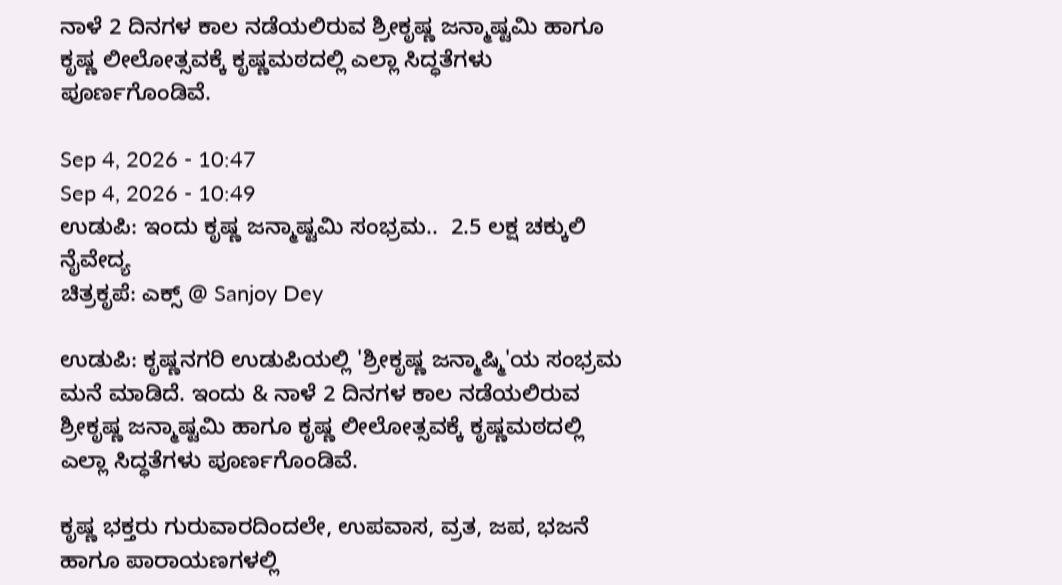ನಾಳೆ 2 ದಿನಗಳ ಕಾಲ ನಡೆಯಲಿರುವ ಶ್ರೀಕೃಷ್ಣ ಜನ್ಮಾಷ್ಟಮಿ ಹಾಗೂ ಕೃಷ್ಣ ಲೀಲೋತ್ಸವಕ್ಕೆ ಕೃಷ್ಣಮಠದಲ್ಲಿ ಎಲ್ಲಾ ಸಿದ್ಧತೆಗಳು ಪೂರ್ಣಗೊಂಡಿವೆ.

Sep 4, 2026 - 10:47
Sep 4, 2026 - 10:49
ಉಡುಪಿ: ಇಂದು ಕೃಷ್ಣ ಜನ್ಮಾಷ್ಟಮಿ ಸಂಭ್ರಮ..  2.5 ಲಕ್ಷ ಚಕ್ಕುಲಿ ನೈವೇದ್ಯ
ಚಿತ್ರಕೃಪೆ: ಎಕ್ಸ್ @ Sanjoy Dey

ಉಡುಪಿ: ಕೃಷ್ಣನಗರಿ ಉಡುಪಿಯಲ್ಲಿ 'ಶ್ರೀಕೃಷ್ಣ ಜನ್ಮಾಷ್ಮಿ'ಯ ಸಂಭ್ರಮ ಮನೆ ಮಾಡಿದೆ. ಇಂದು & ನಾಳೆ 2 ದಿನಗಳ ಕಾಲ ನಡೆಯಲಿರುವ ಶ್ರೀಕೃಷ್ಣ ಜನ್ಮಾಷ್ಟಮಿ ಹಾಗೂ ಕೃಷ್ಣ ಲೀಲೋತ್ಸವಕ್ಕೆ ಕೃಷ್ಣಮಠದಲ್ಲಿ ಎಲ್ಲಾ ಸಿದ್ಧತೆಗಳು ಪೂರ್ಣಗೊಂಡಿವೆ.

ಕೃಷ್ಣ ಭಕ್ತರು ಗುರುವಾರದಿಂದಲೇ, ಉಪವಾಸ, ವ್ರತ, ಜಪ, ಭಜನೆ ಹಾಗೂ ಪಾರಾಯಣಗಳಲ್ಲಿ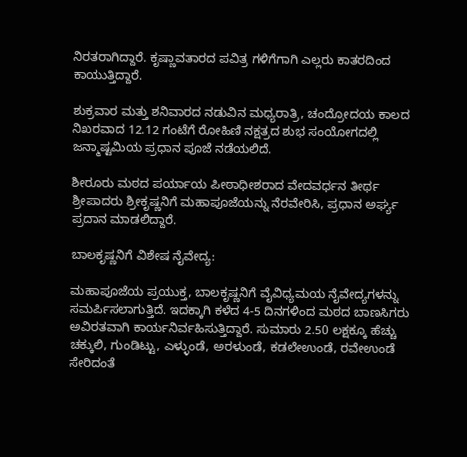ನಿರತರಾಗಿದ್ದಾರೆ. ಕೃಷ್ಣಾವತಾರದ ಪವಿತ್ರ ಗಳಿಗೆಗಾಗಿ ಎಲ್ಲರು ಕಾತರದಿಂದ ಕಾಯುತ್ತಿದ್ದಾರೆ.

ಶುಕ್ರವಾರ ಮತ್ತು ಶನಿವಾರದ ನಡುವಿನ ಮಧ್ಯರಾತ್ರಿ, ಚಂದ್ರೋದಯ ಕಾಲದ ನಿಖರವಾದ 12.12 ಗಂಟೆಗೆ ರೋಹಿಣಿ ನಕ್ಷತ್ರದ ಶುಭ ಸಂಯೋಗದಲ್ಲಿ ಜನ್ಮಾಷ್ಟಮಿಯ ಪ್ರಧಾನ ಪೂಜೆ ನಡೆಯಲಿದೆ.

ಶೀರೂರು ಮಠದ ಪರ್ಯಾಯ ಪೀಠಾಧೀಶರಾದ ವೇದವರ್ಧನ ತೀರ್ಥ ಶ್ರೀಪಾದರು ಶ್ರೀಕೃಷ್ಣನಿಗೆ ಮಹಾಪೂಜೆಯನ್ನು ನೆರವೇರಿಸಿ, ಪ್ರಧಾನ ಅರ್ಘ್ಯ ಪ್ರದಾನ ಮಾಡಲಿದ್ದಾರೆ.

ಬಾಲಕೃಷ್ಣನಿಗೆ ವಿಶೇಷ ನೈವೇದ್ಯ:

ಮಹಾಪೂಜೆಯ ಪ್ರಯುಕ್ತ, ಬಾಲಕೃಷ್ಣನಿಗೆ ವೈವಿಧ್ಯಮಯ ನೈವೇದ್ಯಗಳನ್ನು ಸಮರ್ಪಿಸಲಾಗುತ್ತಿದೆ. ಇದಕ್ಕಾಗಿ ಕಳೆದ 4-5 ದಿನಗಳಿಂದ ಮಠದ ಬಾಣಸಿಗರು ಅವಿರತವಾಗಿ ಕಾರ್ಯನಿರ್ವಹಿಸುತ್ತಿದ್ದಾರೆ. ಸುಮಾರು 2.50 ಲಕ್ಷಕ್ಕೂ ಹೆಚ್ಚು ಚಕ್ಕುಲಿ, ಗುಂಡಿಟ್ಟು, ಎಳ್ಳುಂಡೆ, ಅರಳುಂಡೆ, ಕಡಲೇಉಂಡೆ, ರವೇಉಂಡೆ ಸೇರಿದಂತೆ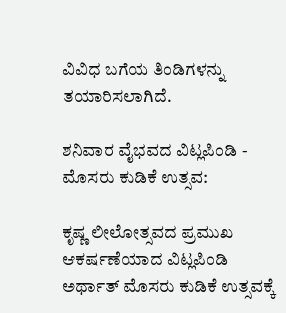ವಿವಿಧ ಬಗೆಯ ತಿಂಡಿಗಳನ್ನು ತಯಾರಿಸಲಾಗಿದೆ.

ಶನಿವಾರ ವೈಭವದ ವಿಟ್ಲಪಿಂಡಿ - ಮೊಸರು ಕುಡಿಕೆ ಉತ್ಸವ:

ಕೃಷ್ಣ ಲೀಲೋತ್ಸವದ ಪ್ರಮುಖ ಆಕರ್ಷಣೆಯಾದ ವಿಟ್ಲಪಿಂಡಿ ಅರ್ಥಾತ್ ಮೊಸರು ಕುಡಿಕೆ ಉತ್ಸವಕ್ಕೆ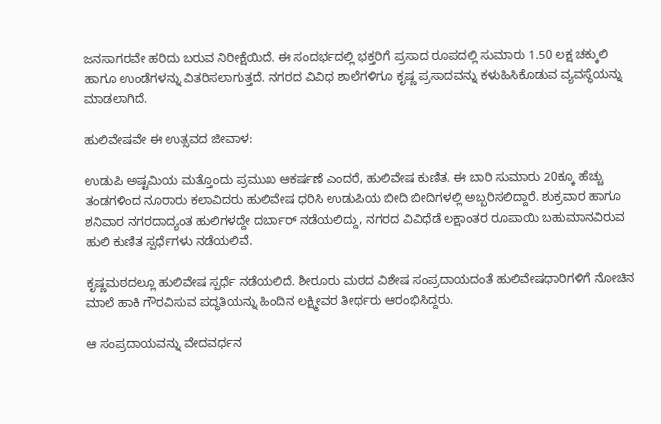ಜನಸಾಗರವೇ ಹರಿದು ಬರುವ ನಿರೀಕ್ಷೆಯಿದೆ. ಈ ಸಂದರ್ಭದಲ್ಲಿ ಭಕ್ತರಿಗೆ ಪ್ರಸಾದ ರೂಪದಲ್ಲಿ ಸುಮಾರು 1.50 ಲಕ್ಷ ಚಕ್ಕುಲಿ ಹಾಗೂ ಉಂಡೆಗಳನ್ನು ವಿತರಿಸಲಾಗುತ್ತದೆ. ನಗರದ ವಿವಿಧ ಶಾಲೆಗಳಿಗೂ ಕೃಷ್ಣ ಪ್ರಸಾದವನ್ನು ಕಳುಹಿಸಿಕೊಡುವ ವ್ಯವಸ್ಥೆಯನ್ನು ಮಾಡಲಾಗಿದೆ.

ಹುಲಿವೇಷವೇ ಈ ಉತ್ಸವದ ಜೀವಾಳ:

ಉಡುಪಿ ಅಷ್ಟಮಿಯ ಮತ್ತೊಂದು ಪ್ರಮುಖ ಆಕರ್ಷಣೆ ಎಂದರೆ, ಹುಲಿವೇಷ ಕುಣಿತ. ಈ ಬಾರಿ ಸುಮಾರು 20ಕ್ಕೂ ಹೆಚ್ಚು ತಂಡಗಳಿಂದ ನೂರಾರು ಕಲಾವಿದರು ಹುಲಿವೇಷ ಧರಿಸಿ ಉಡುಪಿಯ ಬೀದಿ ಬೀದಿಗಳಲ್ಲಿ ಅಬ್ಬರಿಸಲಿದ್ದಾರೆ. ಶುಕ್ರವಾರ ಹಾಗೂ ಶನಿವಾರ ನಗರದಾದ್ಯಂತ ಹುಲಿಗಳದ್ದೇ ದರ್ಬಾರ್ ನಡೆಯಲಿದ್ದು, ನಗರದ ವಿವಿಧೆಡೆ ಲಕ್ಷಾಂತರ ರೂಪಾಯಿ ಬಹುಮಾನವಿರುವ ಹುಲಿ ಕುಣಿತ ಸ್ಪರ್ಧೆಗಳು ನಡೆಯಲಿವೆ.

ಕೃಷ್ಣಮಠದಲ್ಲೂ ಹುಲಿವೇಷ ಸ್ಪರ್ಧೆ ನಡೆಯಲಿದೆ. ಶೀರೂರು ಮಠದ ವಿಶೇಷ ಸಂಪ್ರದಾಯದಂತೆ ಹುಲಿವೇಷಧಾರಿಗಳಿಗೆ ನೋಚಿನ ಮಾಲೆ ಹಾಕಿ ಗೌರವಿಸುವ ಪದ್ಧತಿಯನ್ನು ಹಿಂದಿನ ಲಕ್ಷ್ಮೀವರ ತೀರ್ಥರು ಆರಂಭಿಸಿದ್ದರು.

ಆ ಸಂಪ್ರದಾಯವನ್ನು ವೇದವರ್ಧನ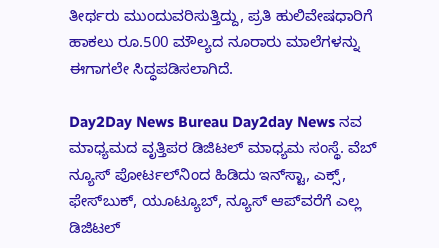ತೀರ್ಥರು ಮುಂದುವರಿಸುತ್ತಿದ್ದು, ಪ್ರತಿ ಹುಲಿವೇಷಧಾರಿಗೆ ಹಾಕಲು ರೂ.500 ಮೌಲ್ಯದ ನೂರಾರು ಮಾಲೆಗಳನ್ನು ಈಗಾಗಲೇ ಸಿದ್ಧಪಡಿಸಲಾಗಿದೆ.

Day2Day News Bureau Day2day News ನವ ಮಾಧ್ಯಮದ ವೃತ್ತಿಪರ ಡಿಜಿಟಲ್‌ ಮಾಧ್ಯಮ ಸಂಸ್ಥೆ. ವೆಬ್‌ ನ್ಯೂಸ್‌ ಪೋರ್ಟಲ್‌ನಿಂದ ಹಿಡಿದು ಇನ್‌ಸ್ಟಾ, ಎಕ್ಸ್, ಫೇಸ್‌ಬುಕ್‌, ಯೂಟ್ಯೂಬ್‌, ನ್ಯೂಸ್‌ ಆಪ್‌ವರೆಗೆ ಎಲ್ಲ ಡಿಜಿಟಲ್‌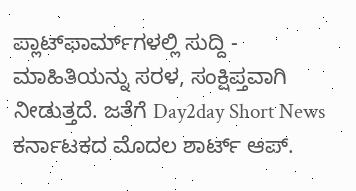ಪ್ಲಾಟ್‌ಫಾರ್ಮ್‌ಗಳಲ್ಲಿ ಸುದ್ದಿ - ಮಾಹಿತಿಯನ್ನು ಸರಳ, ಸಂಕ್ಷಿಪ್ತವಾಗಿ ನೀಡುತ್ತದೆ. ಜತೆಗೆ Day2day Short News ಕರ್ನಾಟಕದ ಮೊದಲ ಶಾರ್ಟ್‌ ಆಪ್‌.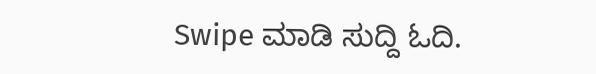Swipe ಮಾಡಿ ಸುದ್ದಿ ಓದಿ.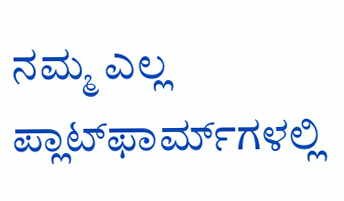ನಮ್ಮ ಎಲ್ಲ ಪ್ಲಾಟ್‌ಫಾರ್ಮ್‌ಗಳಲ್ಲಿ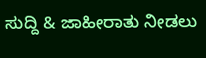ಸುದ್ದಿ & ಜಾಹೀರಾತು ನೀಡಲು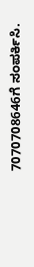7070708646ಗೆ ಸಂಪರ್ಕಿಸಿ.